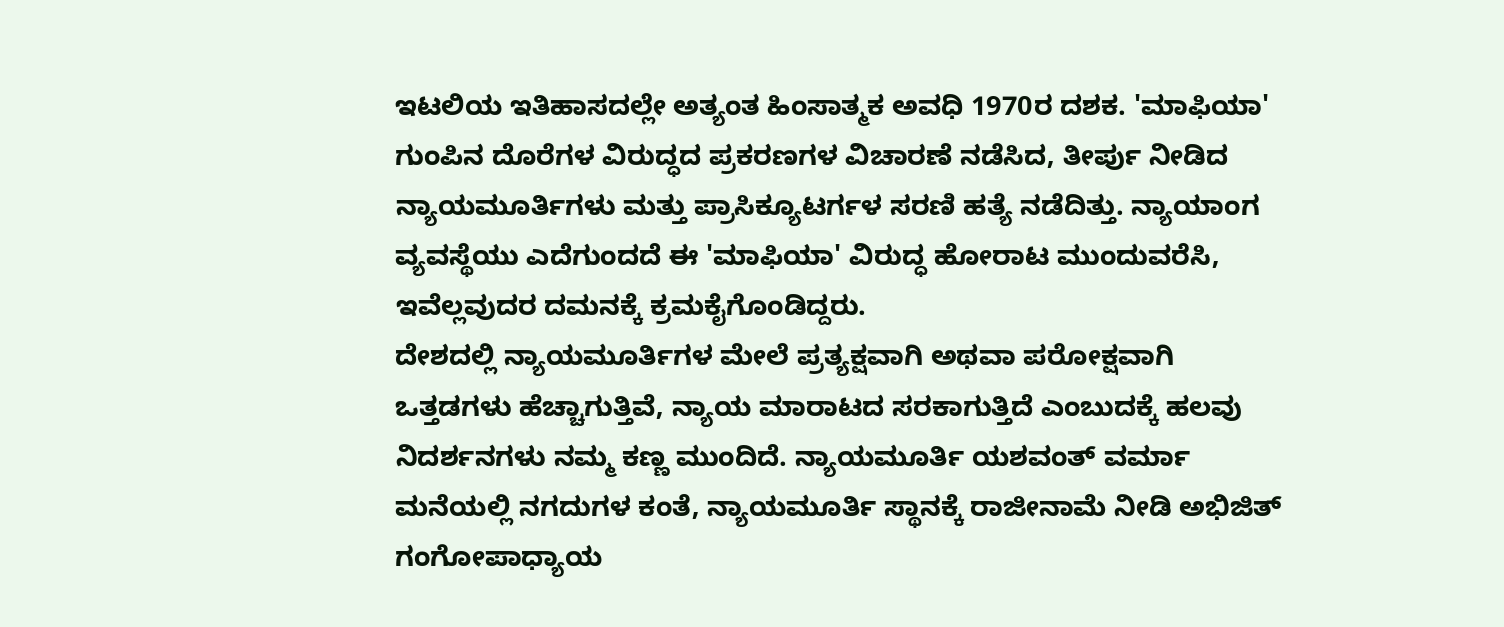ಇಟಲಿಯ ಇತಿಹಾಸದಲ್ಲೇ ಅತ್ಯಂತ ಹಿಂಸಾತ್ಮಕ ಅವಧಿ 1970ರ ದಶಕ. 'ಮಾಫಿಯಾ' ಗುಂಪಿನ ದೊರೆಗಳ ವಿರುದ್ಧದ ಪ್ರಕರಣಗಳ ವಿಚಾರಣೆ ನಡೆಸಿದ, ತೀರ್ಪು ನೀಡಿದ ನ್ಯಾಯಮೂರ್ತಿಗಳು ಮತ್ತು ಪ್ರಾಸಿಕ್ಯೂಟರ್ಗಳ ಸರಣಿ ಹತ್ಯೆ ನಡೆದಿತ್ತು. ನ್ಯಾಯಾಂಗ ವ್ಯವಸ್ಥೆಯು ಎದೆಗುಂದದೆ ಈ 'ಮಾಫಿಯಾ' ವಿರುದ್ಧ ಹೋರಾಟ ಮುಂದುವರೆಸಿ, ಇವೆಲ್ಲವುದರ ದಮನಕ್ಕೆ ಕ್ರಮಕೈಗೊಂಡಿದ್ದರು.
ದೇಶದಲ್ಲಿ ನ್ಯಾಯಮೂರ್ತಿಗಳ ಮೇಲೆ ಪ್ರತ್ಯಕ್ಷವಾಗಿ ಅಥವಾ ಪರೋಕ್ಷವಾಗಿ ಒತ್ತಡಗಳು ಹೆಚ್ಚಾಗುತ್ತಿವೆ, ನ್ಯಾಯ ಮಾರಾಟದ ಸರಕಾಗುತ್ತಿದೆ ಎಂಬುದಕ್ಕೆ ಹಲವು ನಿದರ್ಶನಗಳು ನಮ್ಮ ಕಣ್ಣ ಮುಂದಿದೆ. ನ್ಯಾಯಮೂರ್ತಿ ಯಶವಂತ್ ವರ್ಮಾ ಮನೆಯಲ್ಲಿ ನಗದುಗಳ ಕಂತೆ, ನ್ಯಾಯಮೂರ್ತಿ ಸ್ಥಾನಕ್ಕೆ ರಾಜೀನಾಮೆ ನೀಡಿ ಅಭಿಜಿತ್ ಗಂಗೋಪಾಧ್ಯಾಯ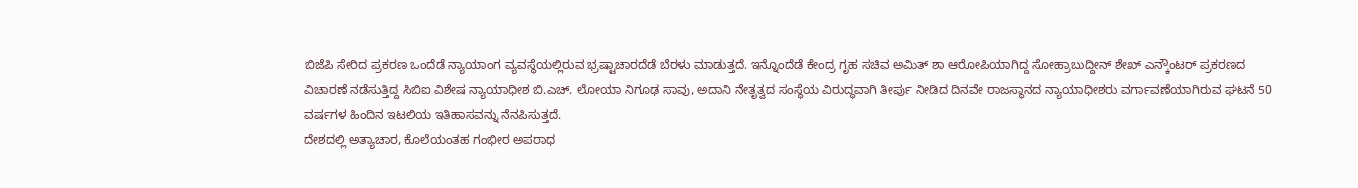ಬಿಜೆಪಿ ಸೇರಿದ ಪ್ರಕರಣ ಒಂದೆಡೆ ನ್ಯಾಯಾಂಗ ವ್ಯವಸ್ಥೆಯಲ್ಲಿರುವ ಭ್ರಷ್ಟಾಚಾರದೆಡೆ ಬೆರಳು ಮಾಡುತ್ತದೆ. ಇನ್ನೊಂದೆಡೆ ಕೇಂದ್ರ ಗೃಹ ಸಚಿವ ಅಮಿತ್ ಶಾ ಆರೋಪಿಯಾಗಿದ್ದ ಸೋಹ್ರಾಬುದ್ದೀನ್ ಶೇಖ್ ಎನ್ಕೌಂಟರ್ ಪ್ರಕರಣದ ವಿಚಾರಣೆ ನಡೆಸುತ್ತಿದ್ದ ಸಿಬಿಐ ವಿಶೇಷ ನ್ಯಾಯಾಧೀಶ ಬಿ.ಎಚ್. ಲೋಯಾ ನಿಗೂಢ ಸಾವು, ಅದಾನಿ ನೇತೃತ್ವದ ಸಂಸ್ಥೆಯ ವಿರುದ್ಧವಾಗಿ ತೀರ್ಪು ನೀಡಿದ ದಿನವೇ ರಾಜಸ್ಥಾನದ ನ್ಯಾಯಾಧೀಶರು ವರ್ಗಾವಣೆಯಾಗಿರುವ ಘಟನೆ 50 ವರ್ಷಗಳ ಹಿಂದಿನ ಇಟಲಿಯ ಇತಿಹಾಸವನ್ನು ನೆನಪಿಸುತ್ತದೆ.
ದೇಶದಲ್ಲಿ ಅತ್ಯಾಚಾರ, ಕೊಲೆಯಂತಹ ಗಂಭೀರ ಅಪರಾಧ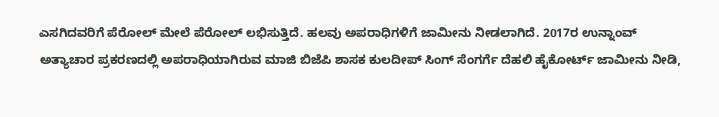ಎಸಗಿದವರಿಗೆ ಪೆರೋಲ್ ಮೇಲೆ ಪೆರೋಲ್ ಲಭಿಸುತ್ತಿದೆ. ಹಲವು ಅಪರಾಧಿಗಳಿಗೆ ಜಾಮೀನು ನೀಡಲಾಗಿದೆ. 2017ರ ಉನ್ನಾಂವ್ ಅತ್ಯಾಚಾರ ಪ್ರಕರಣದಲ್ಲಿ ಅಪರಾಧಿಯಾಗಿರುವ ಮಾಜಿ ಬಿಜೆಪಿ ಶಾಸಕ ಕುಲದೀಪ್ ಸಿಂಗ್ ಸೆಂಗರ್ಗೆ ದೆಹಲಿ ಹೈಕೋರ್ಟ್ ಜಾಮೀನು ನೀಡಿ,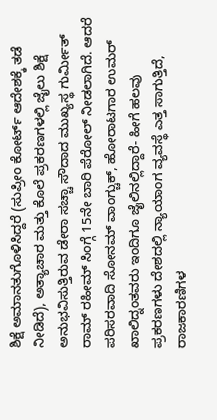ಶಿಕ್ಷೆ ಅಮಾನತುಗೊಳಿಸಿದ್ದರೆ (ಸುಪ್ರೀಂ ಕೋರ್ಟ್ ಆದೇಶಕ್ಕೆ ತಡೆ ನೀಡಿದೆ), ಅತ್ಯಾಚಾರ ಮತ್ತು ಕೊಲೆ ಪ್ರಕರಣಗಳಲ್ಲಿ ಜೈಲು ಶಿಕ್ಷೆ ಅನುಭವಿಸುತ್ತಿರುವ ಡೇರಾ ಸಚ್ಚಾ ಸೌದಾದ ಮುಖ್ಯಸ್ಥ ಗುರ್ಮೀತ್ ರಾಮ್ ರಹೀಮ್ ಸಿಂಗ್ಗೆ 15ನೇ ಬಾರಿ ಪೆರೋಲ್ ನೀಡಲಾಗಿದೆ. ಆದರೆ ಪರಿಸರವಾದಿ ಸೋನಮ್ ವಾಂಗ್ಚುಕ್, ಹೋರಾಟಗಾರ ಉಮರ್ ಖಾಲಿದ್ನಂತವರು ಇಂದಿಗೂ ಜೈಲಿನಲ್ಲಿದ್ದಾರೆ- ಹೀಗೆ ಹಲವು ಪ್ರಕರಣಗಳು ದೇಶದಲ್ಲಿ ನ್ಯಾಯಾಂಗ ವ್ಯವಸ್ಥೆ ಎತ್ತ ಸಾಗುತ್ತಿದೆ, ರಾಜಕಾರಣಿಗಳ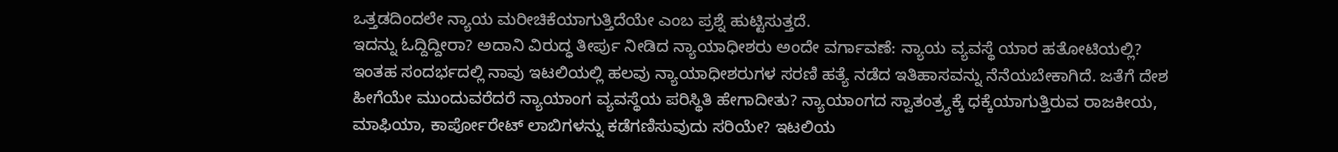ಒತ್ತಡದಿಂದಲೇ ನ್ಯಾಯ ಮರೀಚಿಕೆಯಾಗುತ್ತಿದೆಯೇ ಎಂಬ ಪ್ರಶ್ನೆ ಹುಟ್ಟಿಸುತ್ತದೆ.
ಇದನ್ನು ಓದ್ದಿದ್ದೀರಾ? ಅದಾನಿ ವಿರುದ್ಧ ತೀರ್ಪು ನೀಡಿದ ನ್ಯಾಯಾಧೀಶರು ಅಂದೇ ವರ್ಗಾವಣೆ: ನ್ಯಾಯ ವ್ಯವಸ್ಥೆ ಯಾರ ಹತೋಟಿಯಲ್ಲಿ?
ಇಂತಹ ಸಂದರ್ಭದಲ್ಲಿ ನಾವು ಇಟಲಿಯಲ್ಲಿ ಹಲವು ನ್ಯಾಯಾಧೀಶರುಗಳ ಸರಣಿ ಹತ್ಯೆ ನಡೆದ ಇತಿಹಾಸವನ್ನು ನೆನೆಯಬೇಕಾಗಿದೆ. ಜತೆಗೆ ದೇಶ ಹೀಗೆಯೇ ಮುಂದುವರೆದರೆ ನ್ಯಾಯಾಂಗ ವ್ಯವಸ್ಥೆಯ ಪರಿಸ್ಥಿತಿ ಹೇಗಾದೀತು? ನ್ಯಾಯಾಂಗದ ಸ್ವಾತಂತ್ರ್ಯಕ್ಕೆ ಧಕ್ಕೆಯಾಗುತ್ತಿರುವ ರಾಜಕೀಯ, ಮಾಫಿಯಾ, ಕಾರ್ಪೋರೇಟ್ ಲಾಬಿಗಳನ್ನು ಕಡೆಗಣಿಸುವುದು ಸರಿಯೇ? ಇಟಲಿಯ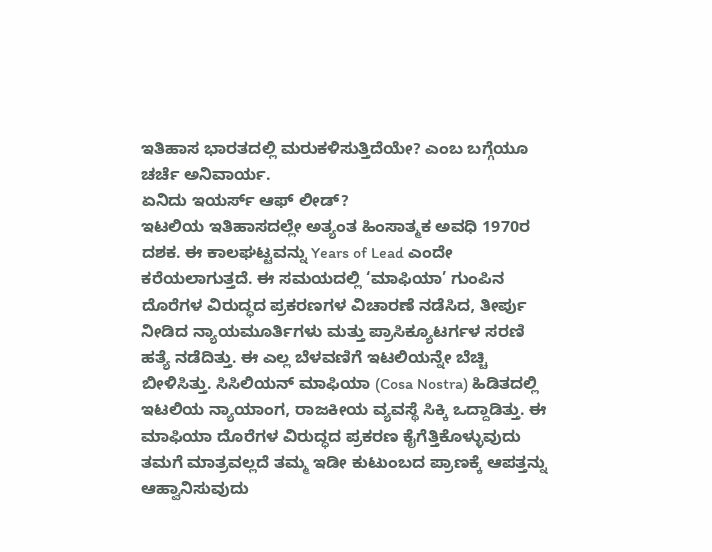ಇತಿಹಾಸ ಭಾರತದಲ್ಲಿ ಮರುಕಳಿಸುತ್ತಿದೆಯೇ? ಎಂಬ ಬಗ್ಗೆಯೂ ಚರ್ಚೆ ಅನಿವಾರ್ಯ.
ಏನಿದು ಇಯರ್ಸ್ ಆಫ್ ಲೀಡ್?
ಇಟಲಿಯ ಇತಿಹಾಸದಲ್ಲೇ ಅತ್ಯಂತ ಹಿಂಸಾತ್ಮಕ ಅವಧಿ 1970ರ ದಶಕ. ಈ ಕಾಲಘಟ್ಟವನ್ನು Years of Lead ಎಂದೇ ಕರೆಯಲಾಗುತ್ತದೆ. ಈ ಸಮಯದಲ್ಲಿ ‘ಮಾಫಿಯಾ’ ಗುಂಪಿನ ದೊರೆಗಳ ವಿರುದ್ಧದ ಪ್ರಕರಣಗಳ ವಿಚಾರಣೆ ನಡೆಸಿದ, ತೀರ್ಪು ನೀಡಿದ ನ್ಯಾಯಮೂರ್ತಿಗಳು ಮತ್ತು ಪ್ರಾಸಿಕ್ಯೂಟರ್ಗಳ ಸರಣಿ ಹತ್ಯೆ ನಡೆದಿತ್ತು. ಈ ಎಲ್ಲ ಬೆಳವಣಿಗೆ ಇಟಲಿಯನ್ನೇ ಬೆಚ್ಚಿ ಬೀಳಿಸಿತ್ತು. ಸಿಸಿಲಿಯನ್ ಮಾಫಿಯಾ (Cosa Nostra) ಹಿಡಿತದಲ್ಲಿ ಇಟಲಿಯ ನ್ಯಾಯಾಂಗ, ರಾಜಕೀಯ ವ್ಯವಸ್ಥೆ ಸಿಕ್ಕಿ ಒದ್ದಾಡಿತ್ತು. ಈ ಮಾಫಿಯಾ ದೊರೆಗಳ ವಿರುದ್ಧದ ಪ್ರಕರಣ ಕೈಗೆತ್ತಿಕೊಳ್ಳುವುದು ತಮಗೆ ಮಾತ್ರವಲ್ಲದೆ ತಮ್ಮ ಇಡೀ ಕುಟುಂಬದ ಪ್ರಾಣಕ್ಕೆ ಆಪತ್ತನ್ನು ಆಹ್ವಾನಿಸುವುದು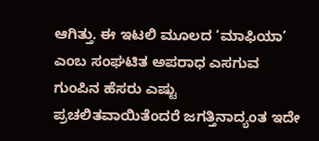ಆಗಿತ್ತು. ಈ ಇಟಲಿ ಮೂಲದ ‘ಮಾಫಿಯಾ’ ಎಂಬ ಸಂಘಟಿತ ಅಪರಾಧ ಎಸಗುವ ಗುಂಪಿನ ಹೆಸರು ಎಷ್ಟು ಪ್ರಚಲಿತವಾಯಿತೆಂದರೆ ಜಗತ್ತಿನಾದ್ಯಂತ ಇದೇ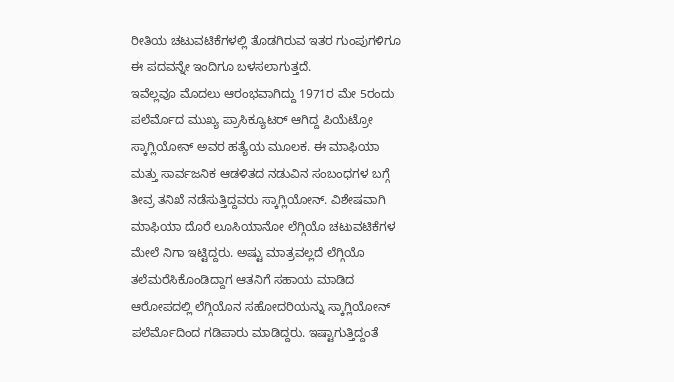ರೀತಿಯ ಚಟುವಟಿಕೆಗಳಲ್ಲಿ ತೊಡಗಿರುವ ಇತರ ಗುಂಪುಗಳಿಗೂ ಈ ಪದವನ್ನೇ ಇಂದಿಗೂ ಬಳಸಲಾಗುತ್ತದೆ.
ಇವೆಲ್ಲವೂ ಮೊದಲು ಆರಂಭವಾಗಿದ್ದು 1971ರ ಮೇ 5ರಂದು ಪಲೆರ್ಮೊದ ಮುಖ್ಯ ಪ್ರಾಸಿಕ್ಯೂಟರ್ ಆಗಿದ್ದ ಪಿಯೆಟ್ರೋ ಸ್ಕಾಗ್ಲಿಯೋನ್ ಅವರ ಹತ್ಯೆಯ ಮೂಲಕ. ಈ ಮಾಫಿಯಾ ಮತ್ತು ಸಾರ್ವಜನಿಕ ಆಡಳಿತದ ನಡುವಿನ ಸಂಬಂಧಗಳ ಬಗ್ಗೆ ತೀವ್ರ ತನಿಖೆ ನಡೆಸುತ್ತಿದ್ದವರು ಸ್ಕಾಗ್ಲಿಯೋನ್. ವಿಶೇಷವಾಗಿ ಮಾಫಿಯಾ ದೊರೆ ಲೂಸಿಯಾನೋ ಲೆಗ್ಗಿಯೊ ಚಟುವಟಿಕೆಗಳ ಮೇಲೆ ನಿಗಾ ಇಟ್ಟಿದ್ದರು. ಅಷ್ಟು ಮಾತ್ರವಲ್ಲದೆ ಲೆಗ್ಗಿಯೊ ತಲೆಮರೆಸಿಕೊಂಡಿದ್ದಾಗ ಆತನಿಗೆ ಸಹಾಯ ಮಾಡಿದ ಆರೋಪದಲ್ಲಿ ಲೆಗ್ಗಿಯೊನ ಸಹೋದರಿಯನ್ನು ಸ್ಕಾಗ್ಲಿಯೋನ್ ಪಲೆರ್ಮೊದಿಂದ ಗಡಿಪಾರು ಮಾಡಿದ್ದರು. ಇಷ್ಟಾಗುತ್ತಿದ್ದಂತೆ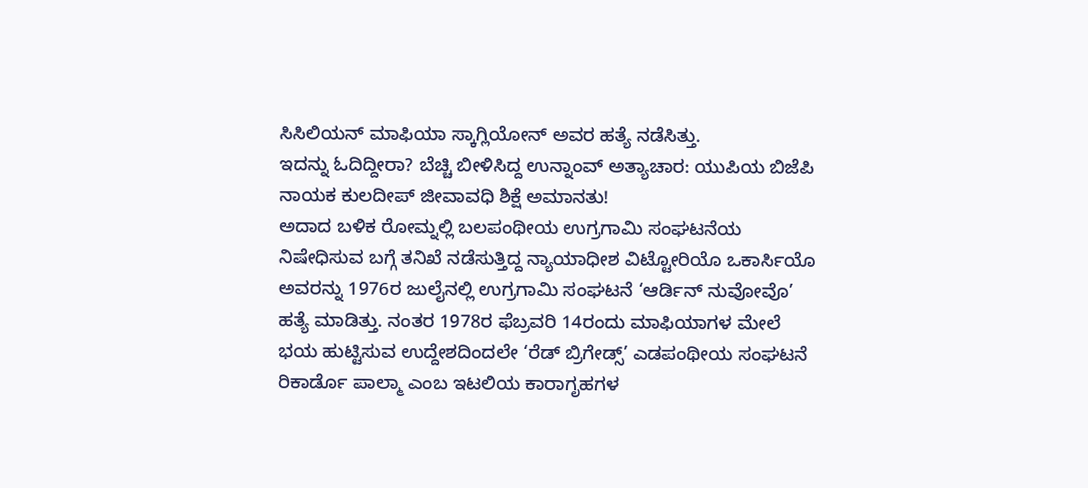ಸಿಸಿಲಿಯನ್ ಮಾಫಿಯಾ ಸ್ಕಾಗ್ಲಿಯೋನ್ ಅವರ ಹತ್ಯೆ ನಡೆಸಿತ್ತು.
ಇದನ್ನು ಓದಿದ್ದೀರಾ? ಬೆಚ್ಚಿ ಬೀಳಿಸಿದ್ದ ಉನ್ನಾಂವ್ ಅತ್ಯಾಚಾರ: ಯುಪಿಯ ಬಿಜೆಪಿ ನಾಯಕ ಕುಲದೀಪ್ ಜೀವಾವಧಿ ಶಿಕ್ಷೆ ಅಮಾನತು!
ಅದಾದ ಬಳಿಕ ರೋಮ್ನಲ್ಲಿ ಬಲಪಂಥೀಯ ಉಗ್ರಗಾಮಿ ಸಂಘಟನೆಯ ನಿಷೇಧಿಸುವ ಬಗ್ಗೆ ತನಿಖೆ ನಡೆಸುತ್ತಿದ್ದ ನ್ಯಾಯಾಧೀಶ ವಿಟ್ಟೋರಿಯೊ ಒಕಾರ್ಸಿಯೊ ಅವರನ್ನು 1976ರ ಜುಲೈನಲ್ಲಿ ಉಗ್ರಗಾಮಿ ಸಂಘಟನೆ ‘ಆರ್ಡಿನ್ ನುವೋವೊ’ ಹತ್ಯೆ ಮಾಡಿತ್ತು. ನಂತರ 1978ರ ಫೆಬ್ರವರಿ 14ರಂದು ಮಾಫಿಯಾಗಳ ಮೇಲೆ ಭಯ ಹುಟ್ಟಿಸುವ ಉದ್ದೇಶದಿಂದಲೇ ‘ರೆಡ್ ಬ್ರಿಗೇಡ್ಸ್’ ಎಡಪಂಥೀಯ ಸಂಘಟನೆ ರಿಕಾರ್ಡೊ ಪಾಲ್ಮಾ ಎಂಬ ಇಟಲಿಯ ಕಾರಾಗೃಹಗಳ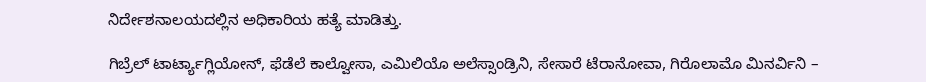ನಿರ್ದೇಶನಾಲಯದಲ್ಲಿನ ಅಧಿಕಾರಿಯ ಹತ್ಯೆ ಮಾಡಿತ್ತು.

ಗಿಬ್ರೆಲ್ ಟಾರ್ಟ್ಯಾಗ್ಲಿಯೋನ್, ಫೆಡೆಲೆ ಕಾಲ್ವೋಸಾ, ಎಮಿಲಿಯೊ ಅಲೆಸ್ಸಾಂಡ್ರಿನಿ, ಸೇಸಾರೆ ಟೆರಾನೋವಾ, ಗಿರೊಲಾಮೊ ಮಿನರ್ವಿನಿ –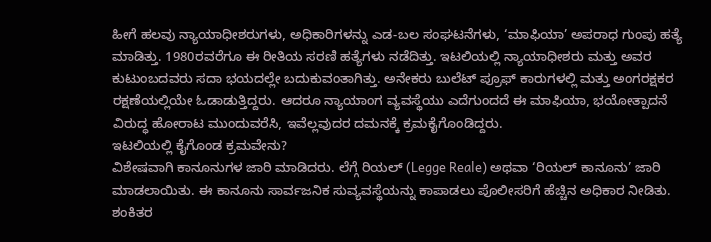ಹೀಗೆ ಹಲವು ನ್ಯಾಯಾಧೀಶರುಗಳು, ಅಧಿಕಾರಿಗಳನ್ನು ಎಡ-ಬಲ ಸಂಘಟನೆಗಳು, ‘ಮಾಫಿಯಾ’ ಅಪರಾಧ ಗುಂಪು ಹತ್ಯೆ ಮಾಡಿತ್ತು. 1980ರವರೆಗೂ ಈ ರೀತಿಯ ಸರಣಿ ಹತ್ಯೆಗಳು ನಡೆದಿತ್ತು. ಇಟಲಿಯಲ್ಲಿ ನ್ಯಾಯಾಧೀಶರು ಮತ್ತು ಅವರ ಕುಟುಂಬದವರು ಸದಾ ಭಯದಲ್ಲೇ ಬದುಕುವಂತಾಗಿತ್ತು. ಅನೇಕರು ಬುಲೆಟ್ ಪ್ರೂಫ್ ಕಾರುಗಳಲ್ಲಿ ಮತ್ತು ಅಂಗರಕ್ಷಕರ ರಕ್ಷಣೆಯಲ್ಲಿಯೇ ಓಡಾಡುತ್ತಿದ್ದರು. ಆದರೂ ನ್ಯಾಯಾಂಗ ವ್ಯವಸ್ಥೆಯು ಎದೆಗುಂದದೆ ಈ ಮಾಫಿಯಾ, ಭಯೋತ್ಪಾದನೆ ವಿರುದ್ಧ ಹೋರಾಟ ಮುಂದುವರೆಸಿ, ಇವೆಲ್ಲವುದರ ದಮನಕ್ಕೆ ಕ್ರಮಕೈಗೊಂಡಿದ್ದರು.
ಇಟಲಿಯಲ್ಲಿ ಕೈಗೊಂಡ ಕ್ರಮವೇನು?
ವಿಶೇಷವಾಗಿ ಕಾನೂನುಗಳ ಜಾರಿ ಮಾಡಿದರು. ಲೆಗ್ಗೆ ರಿಯಲ್ (Legge Reale) ಅಥವಾ ‘ರಿಯಲ್ ಕಾನೂನು’ ಜಾರಿ ಮಾಡಲಾಯಿತು. ಈ ಕಾನೂನು ಸಾರ್ವಜನಿಕ ಸುವ್ಯವಸ್ಥೆಯನ್ನು ಕಾಪಾಡಲು ಪೊಲೀಸರಿಗೆ ಹೆಚ್ಚಿನ ಅಧಿಕಾರ ನೀಡಿತು. ಶಂಕಿತರ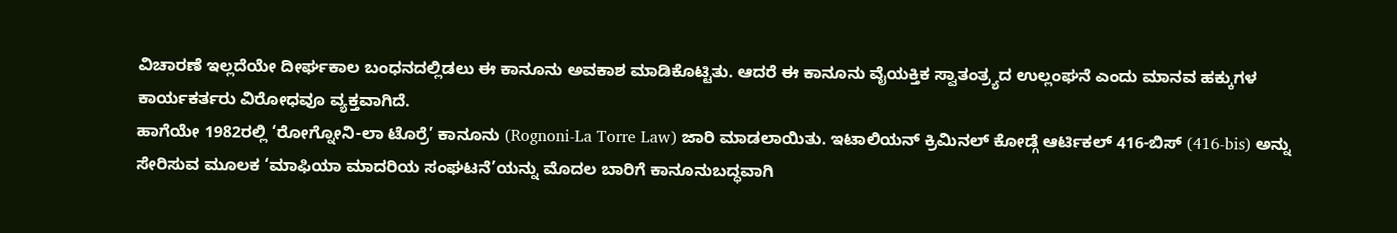ವಿಚಾರಣೆ ಇಲ್ಲದೆಯೇ ದೀರ್ಘಕಾಲ ಬಂಧನದಲ್ಲಿಡಲು ಈ ಕಾನೂನು ಅವಕಾಶ ಮಾಡಿಕೊಟ್ಟಿತು. ಆದರೆ ಈ ಕಾನೂನು ವೈಯಕ್ತಿಕ ಸ್ವಾತಂತ್ರ್ಯದ ಉಲ್ಲಂಘನೆ ಎಂದು ಮಾನವ ಹಕ್ಕುಗಳ ಕಾರ್ಯಕರ್ತರು ವಿರೋಧವೂ ವ್ಯಕ್ತವಾಗಿದೆ.
ಹಾಗೆಯೇ 1982ರಲ್ಲಿ ‘ರೋಗ್ನೋನಿ-ಲಾ ಟೊರ್ರೆ’ ಕಾನೂನು (Rognoni-La Torre Law) ಜಾರಿ ಮಾಡಲಾಯಿತು. ಇಟಾಲಿಯನ್ ಕ್ರಿಮಿನಲ್ ಕೋಡ್ಗೆ ಆರ್ಟಿಕಲ್ 416-ಬಿಸ್ (416-bis) ಅನ್ನು ಸೇರಿಸುವ ಮೂಲಕ ‘ಮಾಫಿಯಾ ಮಾದರಿಯ ಸಂಘಟನೆ’ಯನ್ನು ಮೊದಲ ಬಾರಿಗೆ ಕಾನೂನುಬದ್ಧವಾಗಿ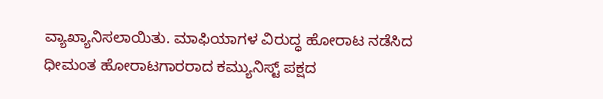ವ್ಯಾಖ್ಯಾನಿಸಲಾಯಿತು. ಮಾಫಿಯಾಗಳ ವಿರುದ್ಧ ಹೋರಾಟ ನಡೆಸಿದ ಧೀಮಂತ ಹೋರಾಟಗಾರರಾದ ಕಮ್ಯುನಿಸ್ಟ್ ಪಕ್ಷದ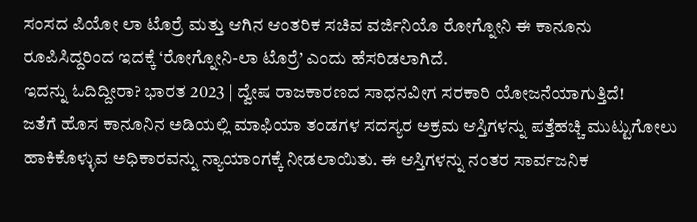ಸಂಸದ ಪಿಯೋ ಲಾ ಟೊರ್ರೆ ಮತ್ತು ಆಗಿನ ಆಂತರಿಕ ಸಚಿವ ವರ್ಜಿನಿಯೊ ರೋಗ್ನೋನಿ ಈ ಕಾನೂನು ರೂಪಿಸಿದ್ದರಿಂದ ಇದಕ್ಕೆ ‘ರೋಗ್ನೋನಿ-ಲಾ ಟೊರ್ರೆ’ ಎಂದು ಹೆಸರಿಡಲಾಗಿದೆ.
ಇದನ್ನು ಓದಿದ್ದೀರಾ? ಭಾರತ 2023 | ದ್ವೇಷ ರಾಜಕಾರಣದ ಸಾಧನವೀಗ ಸರಕಾರಿ ಯೋಜನೆಯಾಗುತ್ತಿದೆ!
ಜತೆಗೆ ಹೊಸ ಕಾನೂನಿನ ಅಡಿಯಲ್ಲಿ ಮಾಫಿಯಾ ತಂಡಗಳ ಸದಸ್ಯರ ಅಕ್ರಮ ಆಸ್ತಿಗಳನ್ನು ಪತ್ತೆಹಚ್ಚಿ ಮುಟ್ಟುಗೋಲು ಹಾಕಿಕೊಳ್ಳುವ ಅಧಿಕಾರವನ್ನು ನ್ಯಾಯಾಂಗಕ್ಕೆ ನೀಡಲಾಯಿತು. ಈ ಆಸ್ತಿಗಳನ್ನು ನಂತರ ಸಾರ್ವಜನಿಕ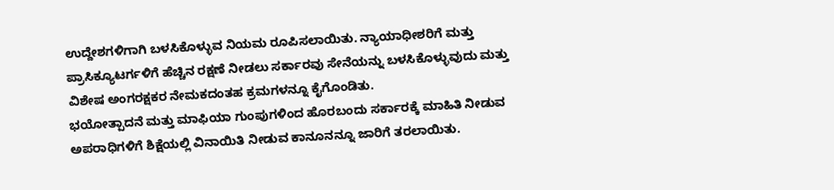ಉದ್ದೇಶಗಳಿಗಾಗಿ ಬಳಸಿಕೊಳ್ಳುವ ನಿಯಮ ರೂಪಿಸಲಾಯಿತು. ನ್ಯಾಯಾಧೀಶರಿಗೆ ಮತ್ತು ಪ್ರಾಸಿಕ್ಯೂಟರ್ಗಳಿಗೆ ಹೆಚ್ಚಿನ ರಕ್ಷಣೆ ನೀಡಲು ಸರ್ಕಾರವು ಸೇನೆಯನ್ನು ಬಳಸಿಕೊಳ್ಳುವುದು ಮತ್ತು ವಿಶೇಷ ಅಂಗರಕ್ಷಕರ ನೇಮಕದಂತಹ ಕ್ರಮಗಳನ್ನೂ ಕೈಗೊಂಡಿತು.
ಭಯೋತ್ಪಾದನೆ ಮತ್ತು ಮಾಫಿಯಾ ಗುಂಪುಗಳಿಂದ ಹೊರಬಂದು ಸರ್ಕಾರಕ್ಕೆ ಮಾಹಿತಿ ನೀಡುವ ಅಪರಾಧಿಗಳಿಗೆ ಶಿಕ್ಷೆಯಲ್ಲಿ ವಿನಾಯಿತಿ ನೀಡುವ ಕಾನೂನನ್ನೂ ಜಾರಿಗೆ ತರಲಾಯಿತು.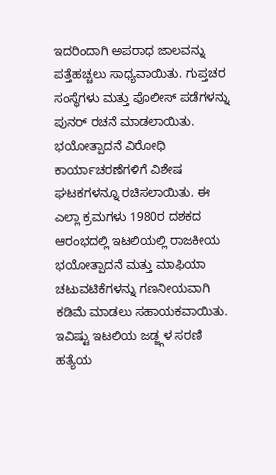ಇದರಿಂದಾಗಿ ಅಪರಾಧ ಜಾಲವನ್ನು ಪತ್ತೆಹಚ್ಚಲು ಸಾಧ್ಯವಾಯಿತು. ಗುಪ್ತಚರ ಸಂಸ್ಥೆಗಳು ಮತ್ತು ಪೊಲೀಸ್ ಪಡೆಗಳನ್ನು ಪುನರ್ ರಚನೆ ಮಾಡಲಾಯಿತು. ಭಯೋತ್ಪಾದನೆ ವಿರೋಧಿ ಕಾರ್ಯಾಚರಣೆಗಳಿಗೆ ವಿಶೇಷ ಘಟಕಗಳನ್ನೂ ರಚಿಸಲಾಯಿತು. ಈ ಎಲ್ಲಾ ಕ್ರಮಗಳು 1980ರ ದಶಕದ ಆರಂಭದಲ್ಲಿ ಇಟಲಿಯಲ್ಲಿ ರಾಜಕೀಯ ಭಯೋತ್ಪಾದನೆ ಮತ್ತು ಮಾಫಿಯಾ ಚಟುವಟಿಕೆಗಳನ್ನು ಗಣನೀಯವಾಗಿ ಕಡಿಮೆ ಮಾಡಲು ಸಹಾಯಕವಾಯಿತು.
ಇವಿಷ್ಟು ಇಟಲಿಯ ಜಡ್ಜ್ಗಳ ಸರಣಿ ಹತ್ಯೆಯ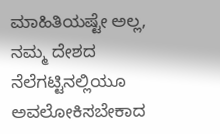ಮಾಹಿತಿಯಷ್ಟೇ ಅಲ್ಲ, ನಮ್ಮ ದೇಶದ ನೆಲೆಗಟ್ಟಿನಲ್ಲಿಯೂ ಅವಲೋಕಿಸಬೇಕಾದ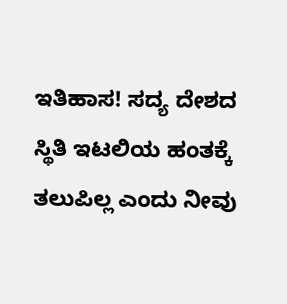ಇತಿಹಾಸ! ಸದ್ಯ ದೇಶದ ಸ್ಥಿತಿ ಇಟಲಿಯ ಹಂತಕ್ಕೆ ತಲುಪಿಲ್ಲ ಎಂದು ನೀವು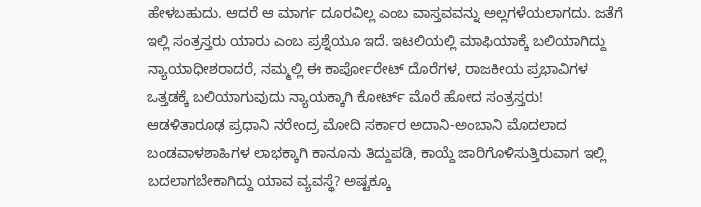ಹೇಳಬಹುದು. ಆದರೆ ಆ ಮಾರ್ಗ ದೂರವಿಲ್ಲ ಎಂಬ ವಾಸ್ತವವನ್ನು ಅಲ್ಲಗಳೆಯಲಾಗದು. ಜತೆಗೆ ಇಲ್ಲಿ ಸಂತ್ರಸ್ತರು ಯಾರು ಎಂಬ ಪ್ರಶ್ನೆಯೂ ಇದೆ. ಇಟಲಿಯಲ್ಲಿ ಮಾಫಿಯಾಕ್ಕೆ ಬಲಿಯಾಗಿದ್ದು ನ್ಯಾಯಾಧೀಶರಾದರೆ, ನಮ್ಮಲ್ಲಿ ಈ ಕಾರ್ಪೋರೇಟ್ ದೊರೆಗಳ, ರಾಜಕೀಯ ಪ್ರಭಾವಿಗಳ ಒತ್ತಡಕ್ಕೆ ಬಲಿಯಾಗುವುದು ನ್ಯಾಯಕ್ಕಾಗಿ ಕೋರ್ಟ್ ಮೊರೆ ಹೋದ ಸಂತ್ರಸ್ತರು!
ಆಡಳಿತಾರೂಢ ಪ್ರಧಾನಿ ನರೇಂದ್ರ ಮೋದಿ ಸರ್ಕಾರ ಅದಾನಿ-ಅಂಬಾನಿ ಮೊದಲಾದ ಬಂಡವಾಳಶಾಹಿಗಳ ಲಾಭಕ್ಕಾಗಿ ಕಾನೂನು ತಿದ್ದುಪಡಿ, ಕಾಯ್ದೆ ಜಾರಿಗೊಳಿಸುತ್ತಿರುವಾಗ ಇಲ್ಲಿ ಬದಲಾಗಬೇಕಾಗಿದ್ದು ಯಾವ ವ್ಯವಸ್ಥೆ? ಅಷ್ಟಕ್ಕೂ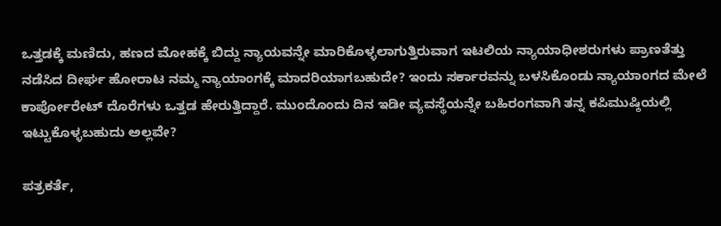ಒತ್ತಡಕ್ಕೆ ಮಣಿದು, ಹಣದ ಮೋಹಕ್ಕೆ ಬಿದ್ದು ನ್ಯಾಯವನ್ನೇ ಮಾರಿಕೊಳ್ಳಲಾಗುತ್ತಿರುವಾಗ ಇಟಲಿಯ ನ್ಯಾಯಾಧೀಶರುಗಳು ಪ್ರಾಣತೆತ್ತು ನಡೆಸಿದ ದೀರ್ಘ ಹೋರಾಟ ನಮ್ಮ ನ್ಯಾಯಾಂಗಕ್ಕೆ ಮಾದರಿಯಾಗಬಹುದೇ? ಇಂದು ಸರ್ಕಾರವನ್ನು ಬಳಸಿಕೊಂಡು ನ್ಯಾಯಾಂಗದ ಮೇಲೆ ಕಾರ್ಪೋರೇಟ್ ದೊರೆಗಳು ಒತ್ತಡ ಹೇರುತ್ತಿದ್ದಾರೆ. ಮುಂದೊಂದು ದಿನ ಇಡೀ ವ್ಯವಸ್ಥೆಯನ್ನೇ ಬಹಿರಂಗವಾಗಿ ತನ್ನ ಕಪಿಮುಷ್ಠಿಯಲ್ಲಿ ಇಟ್ಟುಕೊಳ್ಳಬಹುದು ಅಲ್ಲವೇ?

ಪತ್ರಕರ್ತೆ,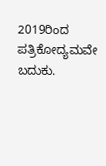2019ರಿಂದ ಪತ್ರಿಕೋದ್ಯಮವೇ ಬದುಕು.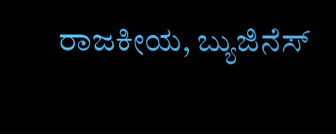ರಾಜಕೀಯ, ಬ್ಯುಜಿನೆಸ್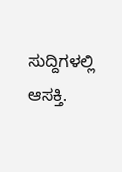ಸುದ್ದಿಗಳಲ್ಲಿ ಆಸಕ್ತಿ.